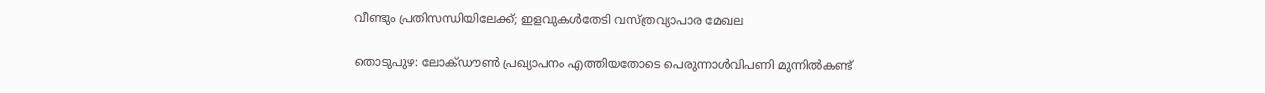വീണ്ടും പ്രതിസന്ധിയിലേക്ക്; ഇളവുകൾതേടി വസ്ത്രവ്യാപാര മേഖല

തൊടുപുഴ: ലോക്ഡൗൺ പ്രഖ്യാപനം എത്തിയതോടെ പെരുന്നാൾവിപണി മുന്നിൽകണ്ട്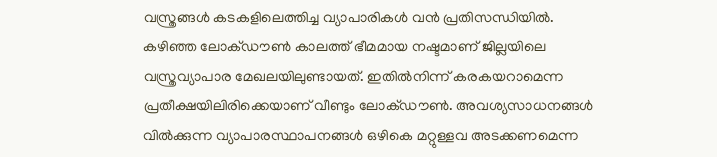വസ്ത്രങ്ങൾ കടകളിലെത്തിച്ച വ്യാപാരികൾ വൻ പ്രതിസന്ധിയിൽ. കഴിഞ്ഞ ലോക്ഡൗൺ കാലത്ത് ഭീമമായ നഷ്ടമാണ് ജില്ലയിലെ വസ്ത്രവ്യാപാര മേഖലയിലുണ്ടായത്. ഇതിൽനിന്ന് കരകയറാമെന്ന പ്രതീക്ഷയിലിരിക്കെയാണ് വീണ്ടും ലോക്ഡൗൺ. അവശ്യസാധനങ്ങൾ വിൽക്കുന്ന വ്യാപാരസ്ഥാപനങ്ങൾ ഒഴികെ മറ്റുള്ളവ അടക്കണമെന്ന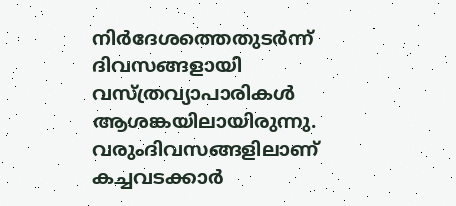നിർദേശത്തെതുടർന്ന് ദിവസങ്ങളായി വസ്ത്രവ്യാപാരികൾ ആശങ്കയിലായിരുന്നു. വരുംദിവസങ്ങളിലാണ് കച്ചവടക്കാർ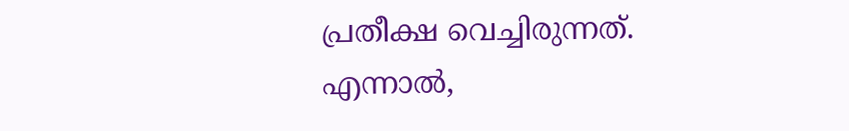പ്രതീക്ഷ വെച്ചിരുന്നത്. എന്നാൽ,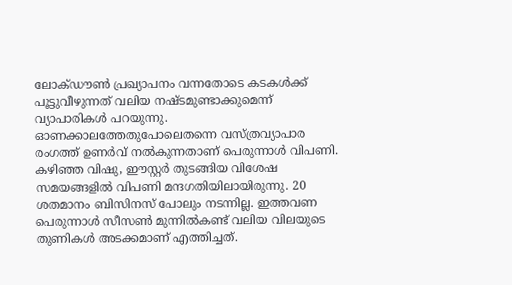ലോക്ഡൗൺ പ്രഖ്യാപനം വന്നതോടെ കടകൾക്ക് പൂട്ടുവീഴുന്നത് വലിയ നഷ്ടമുണ്ടാക്കുമെന്ന് വ്യാപാരികൾ പറയുന്നു. ഓണക്കാലത്തേതുപോലെതന്നെ വസ്ത്രവ്യാപാര രംഗത്ത് ഉണർവ് നൽകുന്നതാണ് പെരുന്നാൾ വിപണി. കഴിഞ്ഞ വിഷു, ഈസ്റ്റർ തുടങ്ങിയ വിശേഷ സമയങ്ങളിൽ വിപണി മന്ദഗതിയിലായിരുന്നു. 20 ശതമാനം ബിസിനസ് പോലും നടന്നില്ല. ഇത്തവണ പെരുന്നാൾ സീസൺ മുന്നിൽകണ്ട് വലിയ വിലയുടെ തുണികൾ അടക്കമാണ് എത്തിച്ചത്.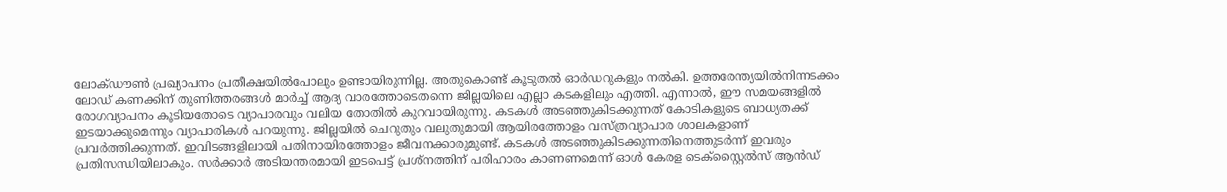ലോക്ഡൗൺ പ്രഖ്യാപനം പ്രതീക്ഷയിൽപോലും ഉണ്ടായിരുന്നില്ല. അതുകൊണ്ട് കൂടുതൽ ഓർഡറുകളും നൽകി. ഉത്തരേന്ത്യയിൽനിന്നടക്കം ലോഡ് കണക്കിന് തുണിത്തരങ്ങൾ മാർച്ച് ആദ്യ വാരത്തോടെതന്നെ ജില്ലയിലെ എല്ലാ കടകളിലും എത്തി. എന്നാൽ, ഈ സമയങ്ങളിൽ രോഗവ്യാപനം കൂടിയതോടെ വ്യാപാരവും വലിയ തോതിൽ കുറവായിരുന്നു. കടകൾ അടഞ്ഞുകിടക്കുന്നത് കോടികളുടെ ബാധ്യതക്ക് ഇടയാക്കുമെന്നും വ്യാപാരികൾ പറയുന്നു. ജില്ലയിൽ ചെറുതും വലുതുമായി ആയിരത്തോളം വസ്ത്രവ്യാപാര ശാലകളാണ് പ്രവർത്തിക്കുന്നത്. ഇവിടങ്ങളിലായി പതിനായിരത്തോളം ജീവനക്കാരുമുണ്ട്. കടകൾ അടഞ്ഞുകിടക്കുന്നതിനെത്തുടർന്ന് ഇവരും പ്രതിസന്ധിയിലാകും. സർക്കാർ അടിയന്തരമായി ഇടപെട്ട് പ്രശ്നത്തിന് പരിഹാരം കാണണമെന്ന് ഓൾ കേരള ടെക്സ്റ്റൈൽസ് ആൻഡ്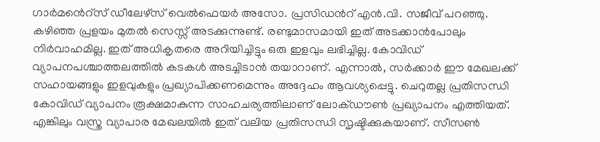ഗാർമൻെറ്സ് ഡീലേഴ്സ് വെൽഫെയർ അസോ. പ്രസിഡൻറ് എൻ.വി. സജീവ് പറഞ്ഞു. കഴിഞ്ഞ പ്രളയം മുതൽ സെസ്സ് അടക്കുന്നുണ്ട്. രണ്ടുമാസമായി ഇത് അടക്കാൻപോലും നിർവാഹമില്ല. ഇത് അധികൃതരെ അറിയിച്ചിട്ടും ഒരു ഇളവും ലഭിച്ചില്ല. കോവിഡ് വ്യാപനപശ്ചാത്തലത്തിൽ കടകൾ അടച്ചിടാൻ തയാറാണ്. എന്നാൽ, സർക്കാർ ഈ മേഖലക്ക് സഹായങ്ങളും ഇളവുകളും പ്രഖ്യാപിക്കണമെന്നും അദ്ദേഹം ആവശ്യപ്പെട്ടു. ചെറുതല്ല പ്രതിസന്ധി കോവിഡ് വ്യാപനം രൂക്ഷമാകുന്ന സാഹചര്യത്തിലാണ് ലോക്ഡൗൺ പ്രഖ്യാപനം എത്തിയത്. എങ്കിലും വസ്ത്ര വ്യാപാര മേഖലയിൽ ഇത് വലിയ പ്രതിസന്ധി സൃഷ്ടിക്കുകയാണ്. സീസൺ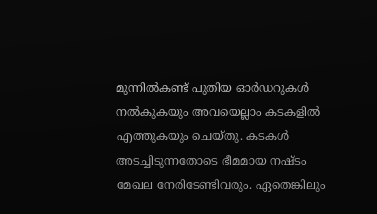മുന്നിൽകണ്ട് പുതിയ ഓർഡറുകൾ നൽകുകയും അവയെല്ലാം കടകളിൽ എത്തുകയും ചെയ്തു. കടകൾ അടച്ചിടുന്നതോടെ ഭീമമായ നഷ്ടം മേഖല നേരിടേണ്ടിവരും. ഏതെങ്കിലും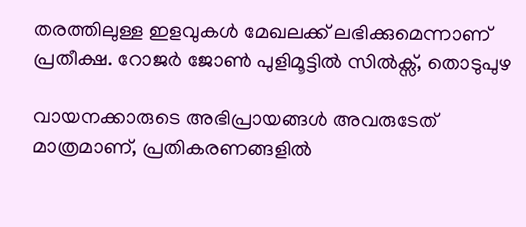തരത്തിലുള്ള ഇളവുകൾ മേഖലക്ക് ലഭിക്കുമെന്നാണ് പ്രതീക്ഷ. റോജർ ജോൺ പുളിമൂട്ടിൽ സിൽക്സ്, തൊടുപുഴ

വായനക്കാരുടെ അഭിപ്രായങ്ങള്‍ അവരുടേത് മാത്രമാണ്, പ്രതികരണങ്ങളിൽ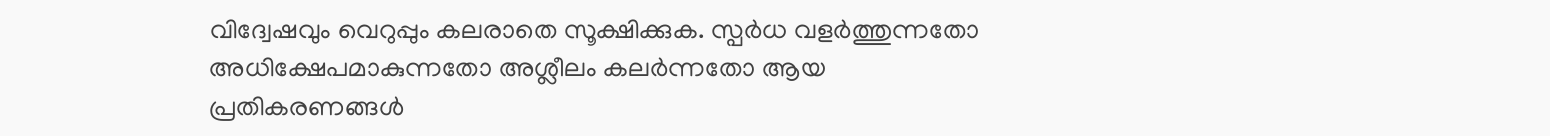വിദ്വേഷവും വെറുപ്പും കലരാതെ സൂക്ഷിക്കുക. സ്പർധ വളർത്തുന്നതോ അധിക്ഷേപമാകുന്നതോ അശ്ലീലം കലർന്നതോ ആയ പ്രതികരണങ്ങൾ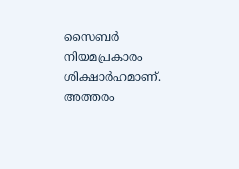സൈബർ നിയമപ്രകാരം ശിക്ഷാർഹമാണ്. അത്തരം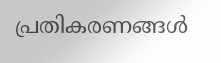പ്രതികരണങ്ങൾ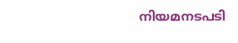നിയമനടപടി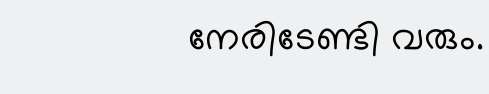നേരിടേണ്ടി വരും.